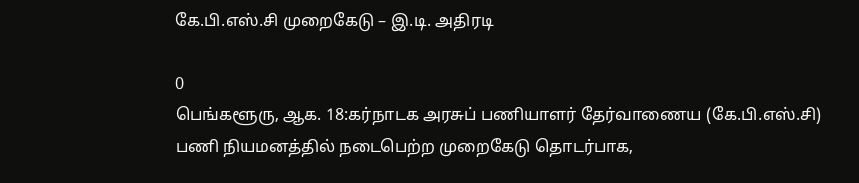கே.பி.எஸ்.சி முறைகேடு – இ.டி. அதிரடி

0
பெங்களூரு, ஆக. 18:கர்நாடக அரசுப் பணியாளர் தேர்வாணைய (கே.பி.எஸ்.சி) பணி நியமனத்தில் நடைபெற்ற முறைகேடு தொடர்பாக,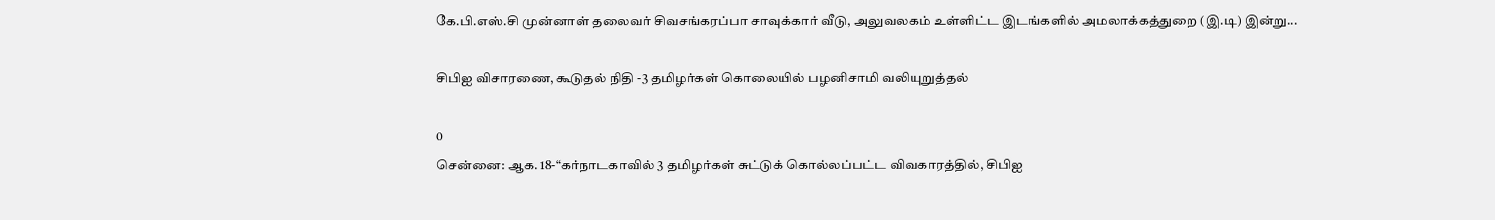கே.பி.எஸ்.சி முன்னாள் தலைவர் சிவசங்கரப்பா சாவுக்கார் வீடு, அலுவலகம் உள்ளிட்ட இடங்களில் அமலாக்கத்துறை (இ.டி) இன்று...

சிபிஐ விசாரணை, கூடுதல் நிதி -3 தமிழர்கள் கொலையில் பழனிசாமி வலியுறுத்தல்

0
சென்னை: ஆக. 18-“கர்நாடகாவில் 3 தமிழர்கள் சுட்டுக் கொல்லப்பட்ட விவகாரத்தில், சிபிஐ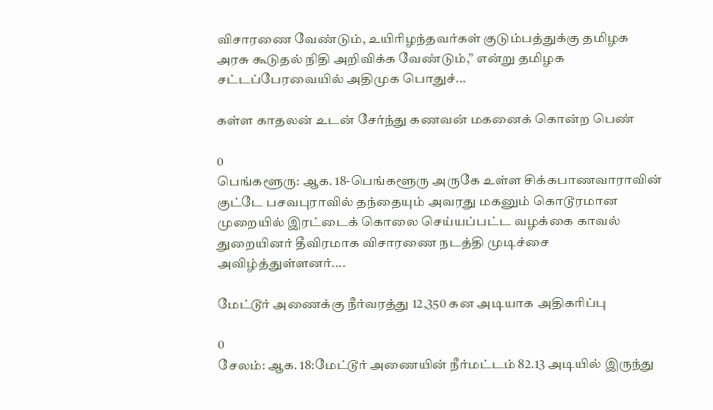விசாரணை வேண்டும், உயிரிழந்தவர்கள் குடும்பத்துக்கு தமிழக அரசு கூடுதல் நிதி அறிவிக்க வேண்டும்,” என்று தமிழக சட்டப்பேரவையில் அதிமுக பொதுச்...

கள்ள காதலன் உடன் சேர்ந்து கணவன் மகனைக் கொன்ற பெண்

0
பெங்களூரு: ஆக. 18-பெங்களூரு அருகே உள்ள சிக்கபாணவாராவின் குட்டே பசவபுராவில் தந்தையும் அவரது மகனும் கொடூரமான முறையில் இரட்டைக் கொலை செய்யப்பட்ட வழக்கை காவல் துறையினர் தீவிரமாக விசாரணை நடத்தி முடிச்சை அவிழ்த்துள்ளனர்....

மேட்டூர் அணைக்கு நீர்வரத்து 12,350 கன அடியாக அதிகரிப்பு

0
சேலம்: ஆக. 18:மேட்டூர் அணையின் நீர்மட்டம் 82.13 அடியில் இருந்து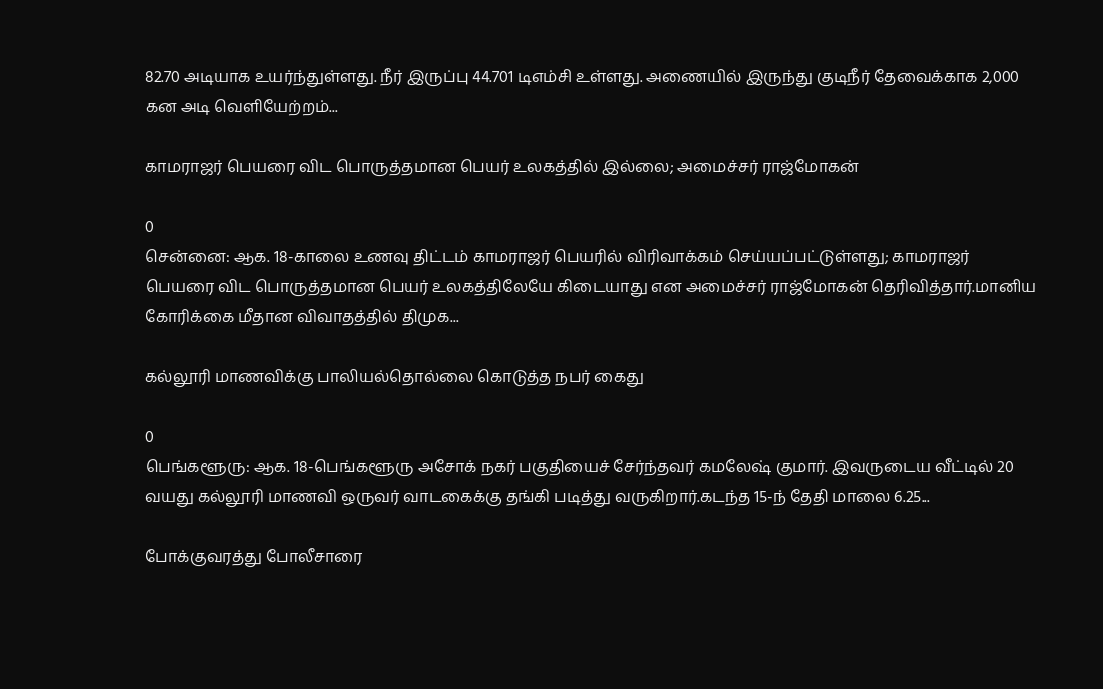82.70 அடியாக உயர்ந்துள்ளது. நீர் இருப்பு 44.701 டிஎம்சி உள்ளது. அணையில் இருந்து குடிநீர் தேவைக்காக 2,000 கன அடி வெளியேற்றம்...

காமராஜர் பெயரை விட பொருத்தமான பெயர் உலகத்தில் இல்லை; அமைச்சர் ராஜ்மோகன்

0
சென்னை: ஆக. 18-காலை உணவு திட்டம் காமராஜர் பெயரில் விரிவாக்கம் செய்யப்பட்டுள்ளது; காமராஜர் பெயரை விட பொருத்தமான பெயர் உலகத்திலேயே கிடையாது என அமைச்சர் ராஜ்மோகன் தெரிவித்தார்.மானிய கோரிக்கை மீதான விவாதத்தில் திமுக...

கல்லூரி மாணவிக்கு பாலியல்தொல்லை கொடுத்த நபர் கைது

0
பெங்களூரு: ஆக. 18-பெங்களூரு அசோக் நகர் பகுதியைச் சேர்ந்தவர் கமலேஷ் குமார். இவருடைய வீட்டில் 20 வயது கல்லூரி மாணவி ஒருவர் வாடகைக்கு தங்கி படித்து வருகிறார்.கடந்த 15-ந் தேதி மாலை 6.25...

போக்குவரத்து போலீசாரை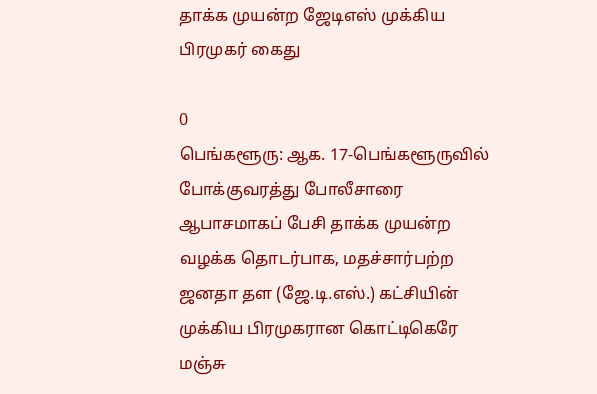தாக்க முயன்ற ஜேடிஎஸ் முக்கிய பிரமுகர் கைது

0
பெங்களூரு: ஆக. 17-பெங்களூருவில் போக்குவரத்து போலீசாரை ஆபாசமாகப் பேசி தாக்க முயன்ற வழக்க தொடர்பாக, மதச்சார்பற்ற ஜனதா தள (ஜே.டி.எஸ்.) கட்சியின் முக்கிய பிரமுகரான கொட்டிகெரே மஞ்சு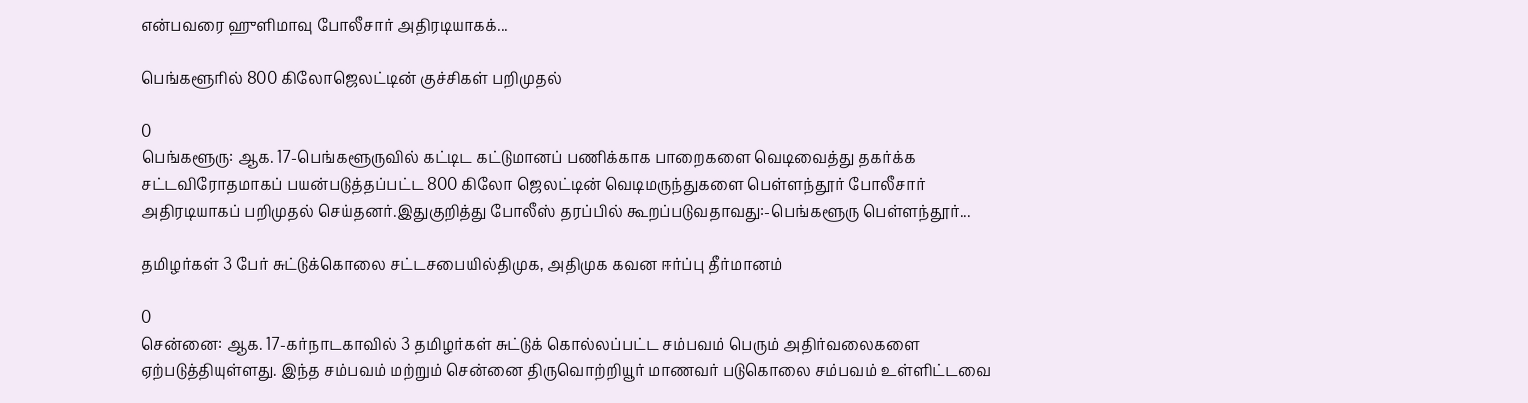என்பவரை ஹுளிமாவு போலீசார் அதிரடியாகக்...

பெங்களூரில் 800 கிலோஜெலட்டின் குச்சிகள் பறிமுதல்

0
பெங்களூரு: ஆக. 17-பெங்களூருவில் கட்டிட கட்டுமானப் பணிக்காக பாறைகளை வெடிவைத்து தகர்க்க சட்டவிரோதமாகப் பயன்படுத்தப்பட்ட 800 கிலோ ஜெலட்டின் வெடிமருந்துகளை பெள்ளந்தூர் போலீசார் அதிரடியாகப் பறிமுதல் செய்தனர்.இதுகுறித்து போலீஸ் தரப்பில் கூறப்படுவதாவது:-பெங்களூரு பெள்ளந்தூர்...

தமிழர்கள் 3 பேர் சுட்டுக்கொலை சட்டசபையில்திமுக, அதிமுக கவன ஈர்ப்பு தீர்மானம்

0
சென்னை: ஆக. 17-கர்நாடகாவில் 3 தமிழர்கள் சுட்டுக் கொல்லப்பட்ட சம்பவம் பெரும் அதிர்வலைகளை ஏற்படுத்தியுள்ளது. இந்த சம்பவம் மற்றும் சென்னை திருவொற்றியூர் மாணவர் படுகொலை சம்பவம் உள்ளிட்டவை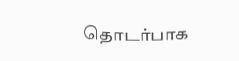தொடர்பாக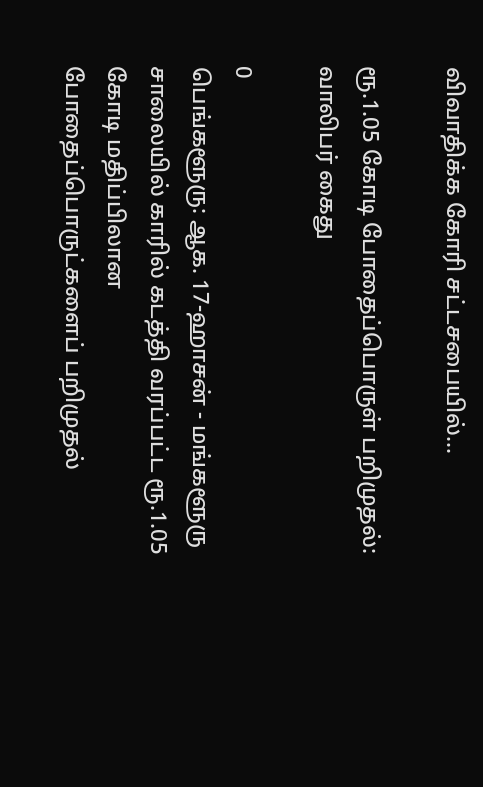விவாதிக்க கோரி சட்டசபையில்...

ரூ.1.05 கோடி போதைப்பொருள் பறிமுதல்: வாலிபர் கைது

0
பெங்களூரு: ஆக. 17-ஹாசன் - மங்களூரு சாலையில் காரில் கடத்தி வரப்பட்ட ரூ.1.05 கோடி மதிப்பிலான போதைப்பொருட்களைப் பறிமுதல்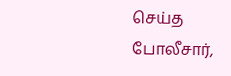செய்த போலீசார்,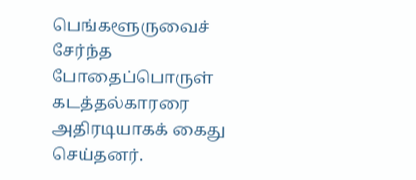பெங்களூருவைச் சேர்ந்த போதைப்பொருள் கடத்தல்காரரை அதிரடியாகக் கைது செய்தனர்.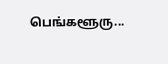பெங்களூரு...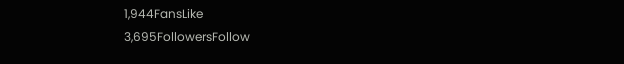1,944FansLike
3,695FollowersFollow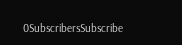0SubscribersSubscribe